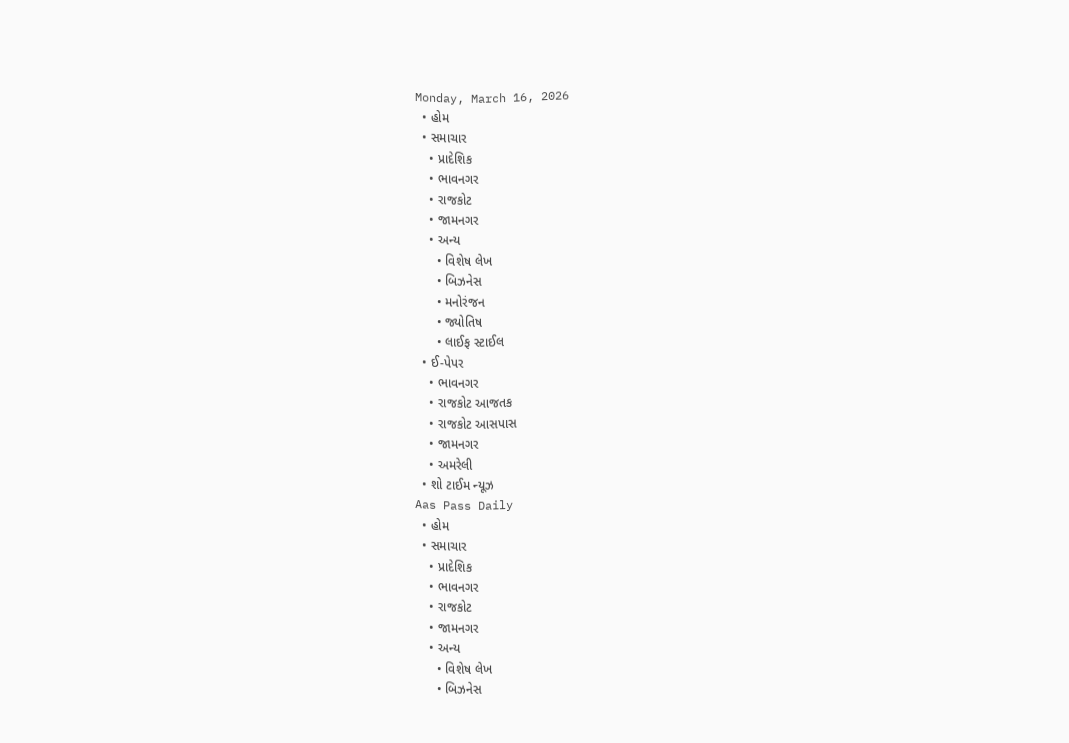Monday, March 16, 2026
  • હોમ
  • સમાચાર
    • પ્રાદેશિક
    • ભાવનગર
    • રાજકોટ
    • જામનગર
    • અન્ય
      • વિશેષ લેખ
      • બિઝનેસ
      • મનોરંજન
      • જ્યોતિષ
      • લાઈફ સ્ટાઈલ
  • ઈ-પેપર
    • ભાવનગર
    • રાજકોટ આજતક
    • રાજકોટ આસપાસ
    • જામનગર
    • અમરેલી
  • શો ટાઈમ ન્યૂઝ
Aas Pass Daily
  • હોમ
  • સમાચાર
    • પ્રાદેશિક
    • ભાવનગર
    • રાજકોટ
    • જામનગર
    • અન્ય
      • વિશેષ લેખ
      • બિઝનેસ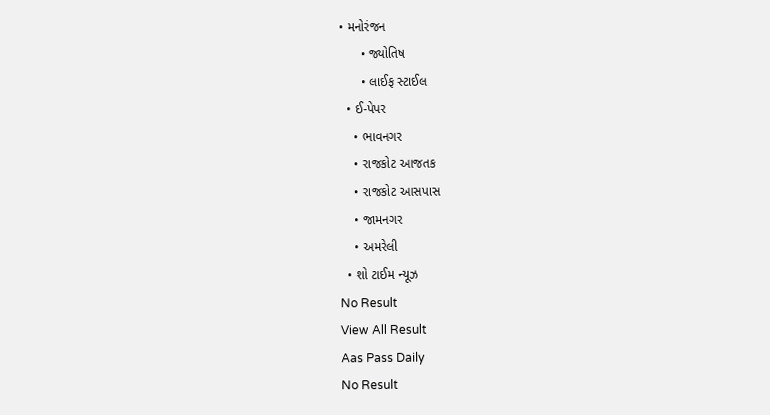• મનોરંજન
      • જ્યોતિષ
      • લાઈફ સ્ટાઈલ
  • ઈ-પેપર
    • ભાવનગર
    • રાજકોટ આજતક
    • રાજકોટ આસપાસ
    • જામનગર
    • અમરેલી
  • શો ટાઈમ ન્યૂઝ
No Result
View All Result
Aas Pass Daily
No Result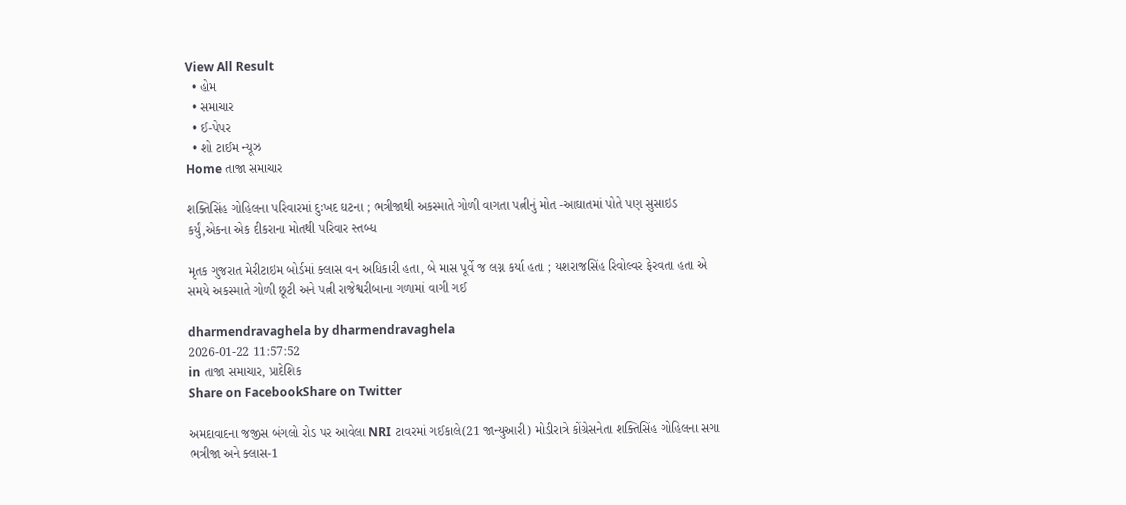View All Result
  • હોમ
  • સમાચાર
  • ઈ-પેપર
  • શો ટાઈમ ન્યૂઝ
Home તાજા સમાચાર

શક્તિસિંહ ગોહિલના પરિવારમાં દુઃખદ ઘટના ; ભત્રીજાથી અકસ્માતે ગોળી વાગતા પત્નીનું મોત -આઘાતમાં પોતે પણ સુસાઇડ કર્યું,એકના એક દીકરાના મોતથી પરિવાર સ્તબ્ધ

મૃતક ગુજરાત મેરીટાઇમ બોર્ડમાં ક્લાસ વન અધિકારી હતા, બે માસ પૂર્વે જ લગ્ન કર્યા હતા ; યશરાજસિંહ રિવોલ્વર ફેરવતા હતા એ સમયે અકસ્માતે ગોળી છૂટી અને પત્ની રાજેશ્વરીબાના ગળામાં વાગી ગઈ

dharmendravaghela by dharmendravaghela
2026-01-22 11:57:52
in તાજા સમાચાર, પ્રાદેશિક
Share on FacebookShare on Twitter

અમદાવાદના જજીસ બંગલો રોડ પર આવેલા NRI ટાવરમાં ગઈકાલે(21 જાન્યુઆરી) મોડીરાત્રે કોંગ્રેસનેતા શક્તિસિંહ ગોહિલના સગા ભત્રીજા અને ક્લાસ-1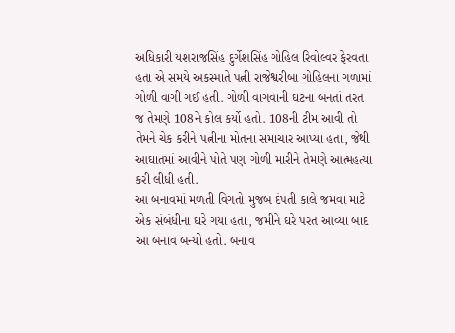અધિકારી યશરાજસિંહ દુર્ગેશસિંહ ગોહિલ રિવોલ્વર ફેરવતા હતા એ સમયે અકસ્માતે પત્ની રાજેશ્વરીબા ગોહિલના ગળામાં ગોળી વાગી ગઈ હતી. ગોળી વાગવાની ઘટના બનતાં તરત જ તેમણે 108ને કોલ કર્યો હતો. 108ની ટીમ આવી તો તેમને ચેક કરીને પત્નીના મોતના સમાચાર આપ્યા હતા, જેથી આઘાતમાં આવીને પોતે પણ ગોળી મારીને તેમણે આત્મહત્યા કરી લીધી હતી.
આ બનાવમાં મળતી વિગતો મુજબ દંપતી કાલે જમવા માટે એક સંબંધીના ઘરે ગયા હતા, જમીને ઘરે પરત આવ્યા બાદ આ બનાવ બન્યો હતો. બનાવ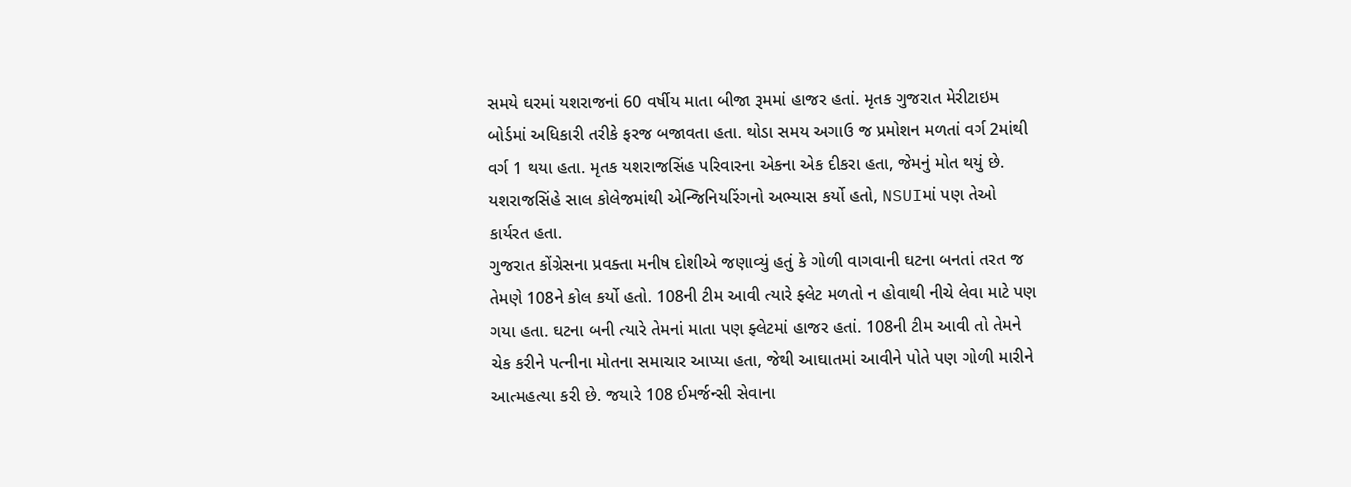સમયે ઘરમાં યશરાજનાં 60 વર્ષીય માતા બીજા રૂમમાં હાજર હતાં. મૃતક ગુજરાત મેરીટાઇમ બોર્ડમાં અધિકારી તરીકે ફરજ બજાવતા હતા. થોડા સમય અગાઉ જ પ્રમોશન મળતાં વર્ગ 2માંથી વર્ગ 1 થયા હતા. મૃતક યશરાજસિંહ પરિવારના એકના એક દીકરા હતા, જેમનું મોત થયું છે. યશરાજસિંહે સાલ કોલેજમાંથી એન્જિનિયરિંગનો અભ્યાસ કર્યો હતો, NSUIમાં પણ તેઓ કાર્યરત હતા.
ગુજરાત કોંગ્રેસના પ્રવક્તા મનીષ દોશીએ જણાવ્યું હતું કે ગોળી વાગવાની ઘટના બનતાં તરત જ તેમણે 108ને કોલ કર્યો હતો. 108ની ટીમ આવી ત્યારે ફ્લેટ મળતો ન હોવાથી નીચે લેવા માટે પણ ગયા હતા. ઘટના બની ત્યારે તેમનાં માતા પણ ફ્લેટમાં હાજર હતાં. 108ની ટીમ આવી તો તેમને ચેક કરીને પત્નીના મોતના સમાચાર આપ્યા હતા, જેથી આઘાતમાં આવીને પોતે પણ ગોળી મારીને આત્મહત્યા કરી છે. જયારે 108 ઈમર્જન્સી સેવાના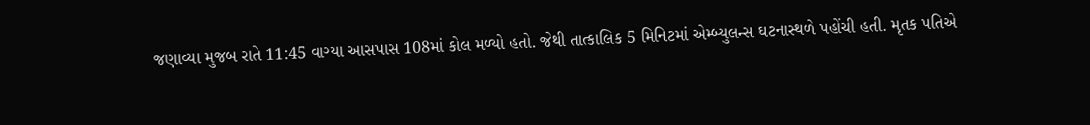જણાવ્યા મુજબ રાતે 11:45 વાગ્યા આસપાસ 108માં કોલ મળ્યો હતો. જેથી તાત્કાલિક 5 મિનિટમાં એમ્બ્યુલન્સ ઘટનાસ્થળે પહોંચી હતી. મૃતક પતિએ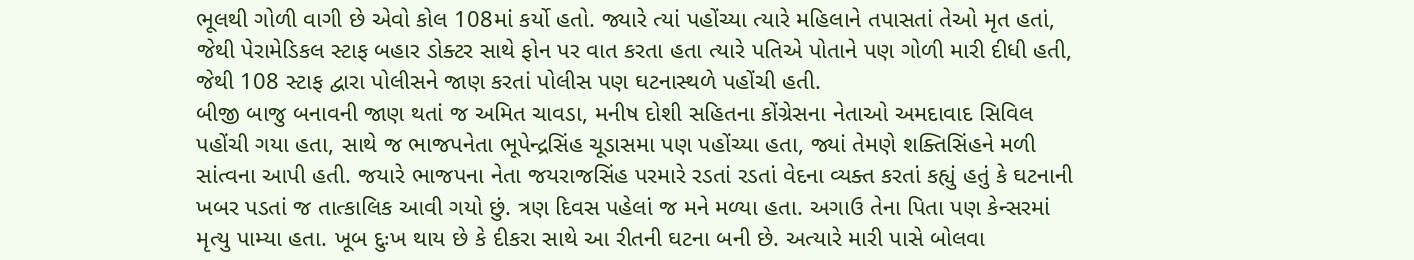ભૂલથી ગોળી વાગી છે એવો કોલ 108માં કર્યો હતો. જ્યારે ત્યાં પહોંચ્યા ત્યારે મહિલાને તપાસતાં તેઓ મૃત હતાં, જેથી પેરામેડિકલ સ્ટાફ બહાર ડોક્ટર સાથે ફોન પર વાત કરતા હતા ત્યારે પતિએ પોતાને પણ ગોળી મારી દીધી હતી, જેથી 108 સ્ટાફ દ્વારા પોલીસને જાણ કરતાં પોલીસ પણ ઘટનાસ્થળે પહોંચી હતી.
બીજી બાજુ બનાવની જાણ થતાં જ અમિત ચાવડા, મનીષ દોશી સહિતના કોંગ્રેસના નેતાઓ અમદાવાદ સિવિલ પહોંચી ગયા હતા, સાથે જ ભાજપનેતા ભૂપેન્દ્રસિંહ ચૂડાસમા પણ પહોંચ્યા હતા, જ્યાં તેમણે શક્તિસિંહને મળી સાંત્વના આપી હતી. જયારે ભાજપના નેતા જયરાજસિંહ પરમારે રડતાં રડતાં વેદના વ્યક્ત કરતાં કહ્યું હતું કે ઘટનાની ખબર પડતાં જ તાત્કાલિક આવી ગયો છું. ત્રણ દિવસ પહેલાં જ મને મળ્યા હતા. અગાઉ તેના પિતા પણ કેન્સરમાં મૃત્યુ પામ્યા હતા. ખૂબ દુઃખ થાય છે કે દીકરા સાથે આ રીતની ઘટના બની છે. અત્યારે મારી પાસે બોલવા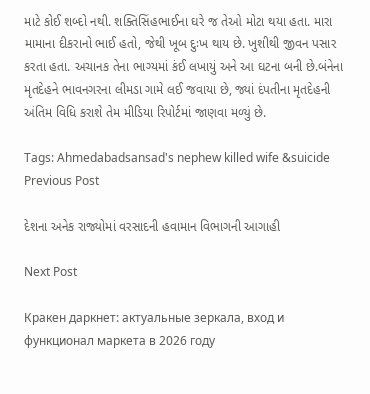માટે કોઈ શબ્દો નથી. શક્તિસિંહભાઈના ઘરે જ તેઓ મોટા થયા હતા. મારા મામાના દીકરાનો ભાઈ હતો, જેથી ખૂબ દુઃખ થાય છે. ખુશીથી જીવન પસાર કરતા હતા. અચાનક તેના ભાગ્યમાં કંઈ લખાયું અને આ ઘટના બની છે.બંનેના મૃતદેહને ભાવનગરના લીમડા ગામે લઈ જવાયા છે, જ્યાં દંપતીના મૃતદેહની અંતિમ વિધિ કરાશે તેમ મીડિયા રિપોર્ટમાં જાણવા મળ્યું છે.

Tags: Ahmedabadsansad's nephew killed wife &suicide
Previous Post

દેશના અનેક રાજ્યોમાં વરસાદની હવામાન વિભાગની આગાહી

Next Post

Кракен даркнет: актуальные зеркала, вход и функционал маркета в 2026 году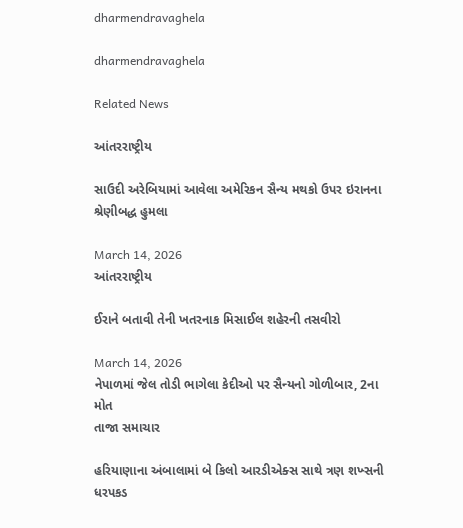dharmendravaghela

dharmendravaghela

Related News

આંતરરાષ્ટ્રીય

સાઉદી અરેબિયામાં આવેલા અમેરિકન સૈન્ય મથકો ઉપર ઇરાનના શ્રેણીબદ્ધ હુમલા

March 14, 2026
આંતરરાષ્ટ્રીય

ઈરાને બતાવી તેની ખતરનાક મિસાઈલ શહેરની તસવીરો

March 14, 2026
નેપાળમાં જેલ તોડી ભાગેલા કેદીઓ પર સૈન્યનો ગોળીબાર, 2ના મોત
તાજા સમાચાર

હરિયાણાના અંબાલામાં બે કિલો આરડીએક્સ સાથે ત્રણ શખ્સની ધરપકડ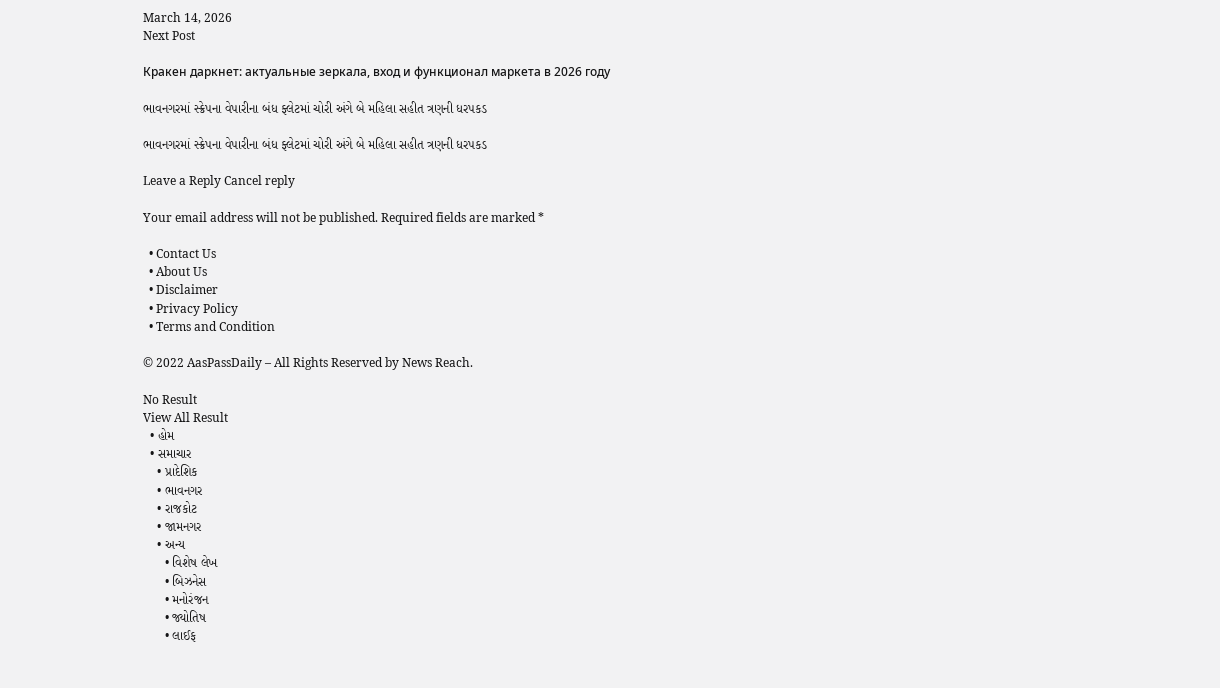March 14, 2026
Next Post

Кракен даркнет: актуальные зеркала, вход и функционал маркета в 2026 году

ભાવનગરમાં સ્ક્રેપના વેપારીના બંધ ફ્લેટમાં ચોરી અંગે બે મહિલા સહીત ત્રણની ધરપકડ

ભાવનગરમાં સ્ક્રેપના વેપારીના બંધ ફ્લેટમાં ચોરી અંગે બે મહિલા સહીત ત્રણની ધરપકડ

Leave a Reply Cancel reply

Your email address will not be published. Required fields are marked *

  • Contact Us
  • About Us
  • Disclaimer
  • Privacy Policy
  • Terms and Condition

© 2022 AasPassDaily – All Rights Reserved by News Reach.

No Result
View All Result
  • હોમ
  • સમાચાર
    • પ્રાદેશિક
    • ભાવનગર
    • રાજકોટ
    • જામનગર
    • અન્ય
      • વિશેષ લેખ
      • બિઝનેસ
      • મનોરંજન
      • જ્યોતિષ
      • લાઈફ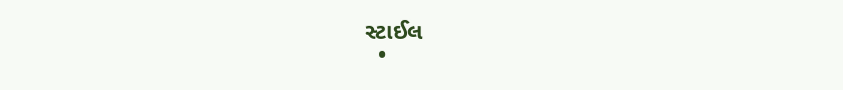સ્ટાઈલ
  •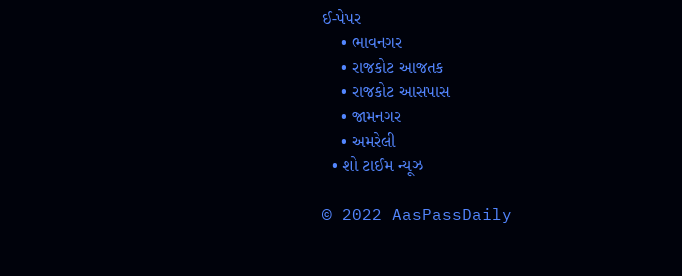ઈ-પેપર
    • ભાવનગર
    • રાજકોટ આજતક
    • રાજકોટ આસપાસ
    • જામનગર
    • અમરેલી
  • શો ટાઈમ ન્યૂઝ

© 2022 AasPassDaily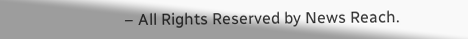– All Rights Reserved by News Reach.